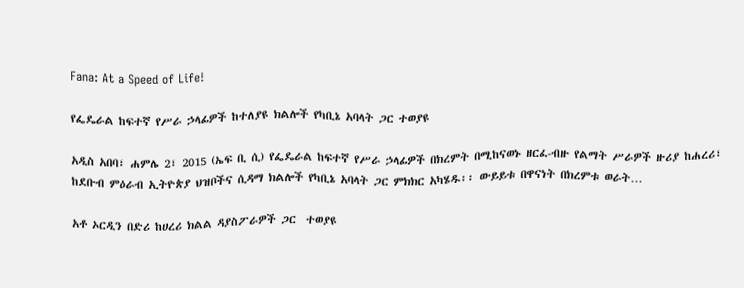Fana: At a Speed of Life!

የፌዴራል ከፍተኛ የሥራ ኃላፊዎች ከተለያዩ ክልሎች የካቢኔ አባላት ጋር ተወያዩ

አዲስ አበባ፣ ሐምሌ 2፣ 2015 (ኤፍ ቢ ሲ) የፌዴራል ከፍተኛ የሥራ ኃላፊዎች በክረምት በሚከናወኑ ዘርፈ-ብዙ የልማት ሥራዎች ዙሪያ ከሐረሪ፣ ከደቡብ ምዕራብ ኢትዮጵያ ህዝቦችና ሲዳማ ክልሎች የካቢኔ አባላት ጋር ምክክር አካሄዱ፡፡ ውይይቱ በዋናነት በክረምቱ ወራት…

አቶ ኦርዲን በድሪ ከሀረሪ ክልል ዳያስፖራዎች ጋር  ተወያዩ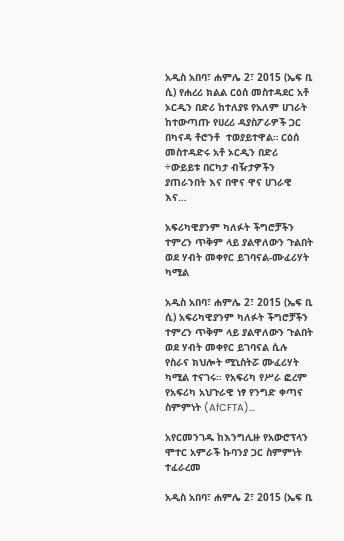አዲስ አበባ፣ ሐምሌ 2፣ 2015 (ኤፍ ቢ ሲ) የሐረሪ ክልል ርዕሰ መስተዳደር አቶ ኦርዲን በድሪ ከተለያዩ የአለም ሀገራት ከተውጣጡ የሀረሪ ዳያስፖራዎች ጋር በካናዳ ቶሮንቶ  ተወያይተዋል። ርዕሰ መስተዳድሩ አቶ ኦርዲን በድሪ ÷ውይይቱ በርካታ ብዥታዎችን ያጠራንበት እና በዋና ዋና ሀገራዊ እና…

አፍሪካዊያንም ካለፉት ችግሮቻችን ተምረን ጥቅም ላይ ያልዋለውን ጉልበት ወደ ሃብት መቀየር ይገባናል-ሙፈሪሃት ካሚል

አዲስ አበባ፣ ሐምሌ 2፣ 2015 (ኤፍ ቢ ሲ) አፍሪካዊያንም ካለፉት ችግሮቻችን ተምረን ጥቅም ላይ ያልዋለውን ጉልበት ወደ ሃብት መቀየር ይገባናል ሲሉ የስራና ክህሎት ሚኒስትሯ ሙፈሪሃት ካሚል ተናገሩ፡፡ የአፍሪካ የሥራ ፎረም የአፍሪካ አህጉራዊ ነፃ የንግድ ቀጣና ስምምነት (AfCFTA)…

አየርመንገዱ ከእንግሊዙ የአውሮፕላን ሞተር አምራች ኩባንያ ጋር ስምምነት ተፈራረመ

አዲስ አበባ፣ ሐምሌ 2፣ 2015 (ኤፍ ቢ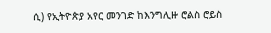ሲ) የኢትዮጵያ አየር መንገድ ከእንግሊዙ ሮልስ ሮይስ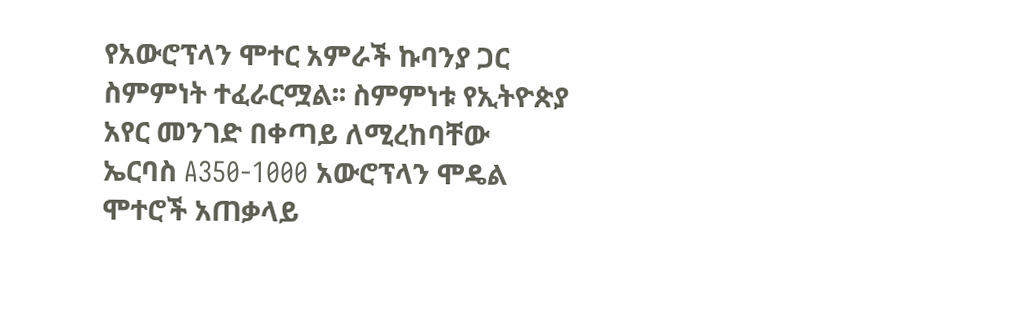የአውሮፕላን ሞተር አምራች ኩባንያ ጋር ስምምነት ተፈራርሟል፡፡ ስምምነቱ የኢትዮጵያ አየር መንገድ በቀጣይ ለሚረከባቸው ኤርባስ A350-1000 አውሮፕላን ሞዴል ሞተሮች አጠቃላይ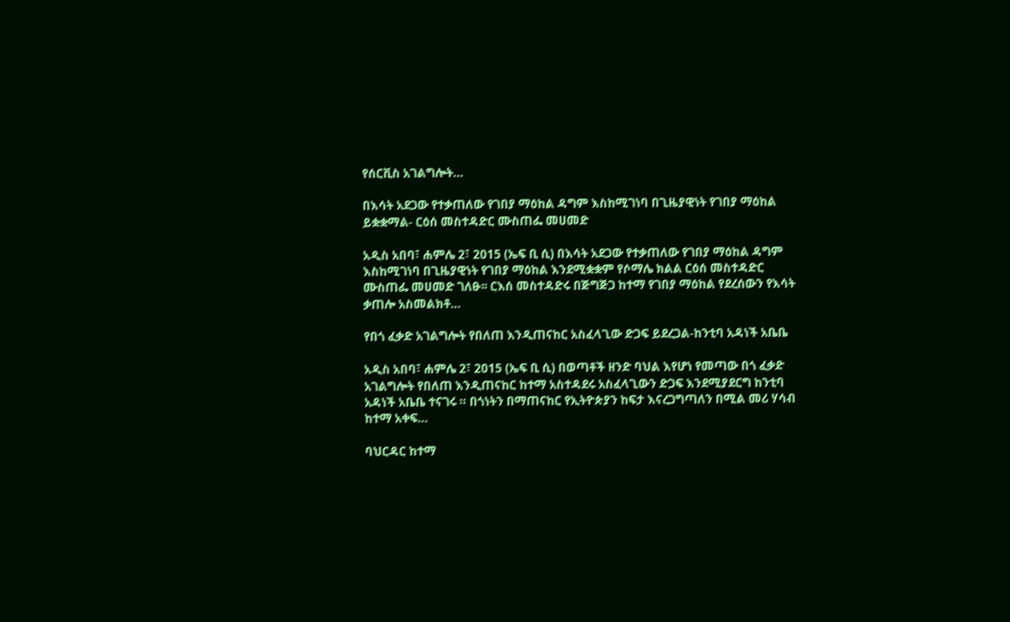የሰርቪስ አገልግሎት…

በእሳት አደጋው የተቃጠለው የገበያ ማዕከል ዳግም እስከሚገነባ በጊዜያዊነት የገበያ ማዕከል ይቋቋማል- ርዕሰ መስተዳድር ሙስጠፌ መሀመድ

አዲስ አበባ፣ ሐምሌ 2፣ 2015 (ኤፍ ቢ ሲ) በእሳት አደጋው የተቃጠለው የገበያ ማዕከል ዳግም እስከሚገነባ በጊዜያዊነት የገበያ ማዕከል እንደሚቋቋም የሶማሌ ክልል ርዕሰ መስተዳድር ሙስጠፌ መሀመድ ገለፁ፡፡ ርእሰ መስተዳድሩ በጅግጅጋ ከተማ የገበያ ማዕከል የደረሰውን የእሳት ቃጠሎ አስመልክቶ…

የበጎ ፈቃድ አገልግሎት የበለጠ እንዲጠናከር አስፈላጊው ድጋፍ ይደረጋል-ከንቲባ አዳነች አቤቤ

አዲስ አበባ፣ ሐምሌ 2፣ 2015 (ኤፍ ቢ ሲ) በወጣቶች ዘንድ ባህል እየሆነ የመጣው በጎ ፈቃድ አገልግሎት የበለጠ እንዲጠናከር ከተማ አስተዳደሩ አስፈላጊውን ድጋፍ እንደሚያደርግ ከንቲባ አዳነች አቤቤ ተናገሩ ። በጎነትን በማጠናከር የኢትዮጵያን ከፍታ እናረጋግጣለን በሚል መሪ ሃሳብ ከተማ አቀፍ…

ባህርዳር ከተማ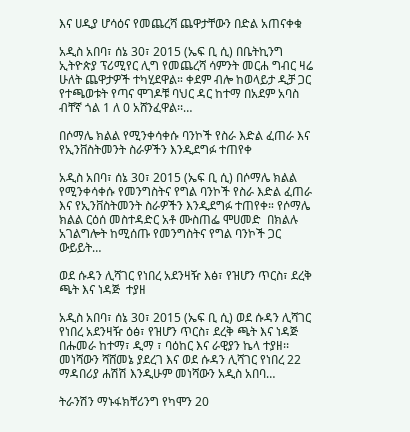እና ሀዲያ ሆሳዕና የመጨረሻ ጨዋታቸውን በድል አጠናቀቁ

አዲስ አበባ፣ ሰኔ 30፣ 2015 (ኤፍ ቢ ሲ) በቤትኪንግ ኢትዮጵያ ፕሪሚየር ሊግ የመጨረሻ ሳምንት መርሐ ግብር ዛሬ ሁለት ጨዋታዎች ተካሂደዋል። ቀደም ብሎ ከወላይታ ዲቻ ጋር የተጫወቱት የጣና ሞገዶቹ ባህር ዳር ከተማ በአደም አባስ ብቸኛ ጎል 1 ለ 0 አሸንፈዋል፡፡…

በሶማሌ ክልል የሚንቀሳቀሱ ባንኮች የስራ እድል ፈጠራ እና የኢንቨስትመንት ስራዎችን እንዲደግፉ ተጠየቀ

አዲስ አበባ፣ ሰኔ 30፣ 2015 (ኤፍ ቢ ሲ) በሶማሌ ክልል የሚንቀሳቀሱ የመንግስትና የግል ባንኮች የስራ እድል ፈጠራ እና የኢንቨስትመንት ስራዎችን እንዲደግፉ ተጠየቀ። የሶማሌ ክልል ርዕሰ መስተዳድር አቶ ሙስጠፌ ሞሀመድ  በክልሉ  አገልግሎት ከሚሰጡ የመንግስትና የግል ባንኮች ጋር ውይይት…

ወደ ሱዳን ሊሻገር የነበረ አደንዛዥ እፅ፣ የዝሆን ጥርስ፣ ደረቅ ጫት እና ነዳጅ  ተያዘ

አዲስ አበባ፣ ሰኔ 30፣ 2015 (ኤፍ ቢ ሲ) ወደ ሱዳን ሊሻገር የነበረ አደንዛዥ ዕፅ፣ የዝሆን ጥርስ፣ ደረቅ ጫት እና ነዳጅ በሑመራ ከተማ፣ ዲማ ፣ ባዕከር እና ራዊያን ኬላ ተያዘ፡፡ መነሻውን ሻሸመኔ ያደረገ እና ወደ ሱዳን ሊሻገር የነበረ 22 ማዳበሪያ ሐሽሽ እንዲሁም መነሻውን አዲስ አበባ…

ትራንሽን ማኑፋክቸሪንግ የካሞን 20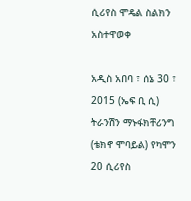ሲሪየስ ሞዴል ስልክን አስተዋወቀ

አዲስ አበባ ፣ ሰኔ 30 ፣ 2015 (ኤፍ ቢ ሲ) ትራንሽን ማኑፋክቸሪንግ (ቴክኖ ሞባይል) የካሞን 20 ሲሪየስ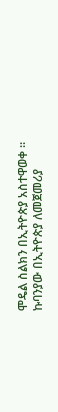ሞዴል ስልክን በኢትዮጵያ አስተዋወቀ ። ኩባንያው በኢትዮጵያ ለመጀመሪያ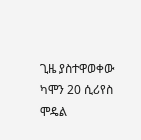ጊዜ ያስተዋወቀው ካሞን 20 ሲሪየስ ሞዴል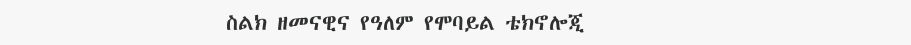ስልክ ዘመናዊና የዓለም የሞባይል ቴክኖሎጂ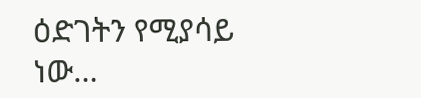ዕድገትን የሚያሳይ ነው…